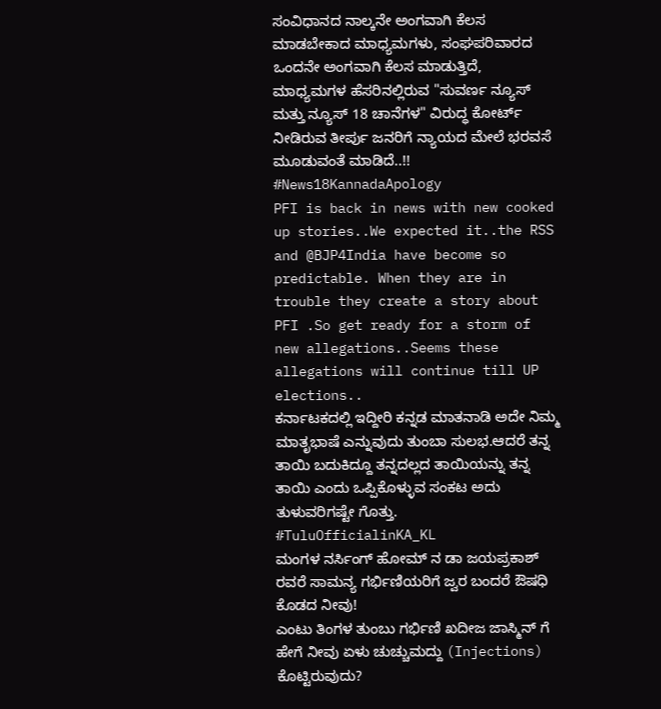ಸಂವಿಧಾನದ ನಾಲ್ಕನೇ ಅಂಗವಾಗಿ ಕೆಲಸ ಮಾಡಬೇಕಾದ ಮಾಧ್ಯಮಗಳು, ಸಂಘಪರಿವಾರದ ಒಂದನೇ ಅಂಗವಾಗಿ ಕೆಲಸ ಮಾಡುತ್ತಿದೆ, ಮಾಧ್ಯಮಗಳ ಹೆಸರಿನಲ್ಲಿರುವ "ಸುವರ್ಣ ನ್ಯೂಸ್ ಮತ್ತು ನ್ಯೂಸ್ 18 ಚಾನೆಗಳ" ವಿರುದ್ಧ ಕೋರ್ಟ್ ನೀಡಿರುವ ತೀರ್ಪು ಜನರಿಗೆ ನ್ಯಾಯದ ಮೇಲೆ ಭರವಸೆ ಮೂಡುವಂತೆ ಮಾಡಿದೆ..!!
#News18KannadaApology
PFI is back in news with new cooked up stories..We expected it..the RSS and @BJP4India have become so predictable. When they are in trouble they create a story about PFI .So get ready for a storm of new allegations..Seems these allegations will continue till UP elections..
ಕರ್ನಾಟಕದಲ್ಲಿ ಇದ್ದೀರಿ ಕನ್ನಡ ಮಾತನಾಡಿ ಅದೇ ನಿಮ್ಮ ಮಾತೃಭಾಷೆ ಎನ್ನುವುದು ತುಂಬಾ ಸುಲಭ.ಆದರೆ ತನ್ನ ತಾಯಿ ಬದುಕಿದ್ದೂ ತನ್ನದಲ್ಲದ ತಾಯಿಯನ್ನು ತನ್ನ ತಾಯಿ ಎಂದು ಒಪ್ಪಿಕೊಳ್ಳುವ ಸಂಕಟ ಅದು ತುಳುವರಿಗಷ್ಟೇ ಗೊತ್ತು.
#TuluOfficialinKA_KL
ಮಂಗಳ ನರ್ಸಿಂಗ್ ಹೋಮ್ ನ ಡಾ ಜಯಪ್ರಕಾಶ್ ರವರೆ ಸಾಮನ್ಯ ಗರ್ಭಿಣಿಯರಿಗೆ ಜ್ವರ ಬಂದರೆ ಔಷಧಿ ಕೊಡದ ನೀವು!
ಎಂಟು ತಿಂಗಳ ತುಂಬು ಗರ್ಭಿಣಿ ಖದೀಜ ಜಾಸ್ಮಿನ್ ಗೆ ಹೇಗೆ ನೀವು ಏಳು ಚುಚ್ಚುಮದ್ದು (Injections) ಕೊಟ್ಟಿರುವುದು?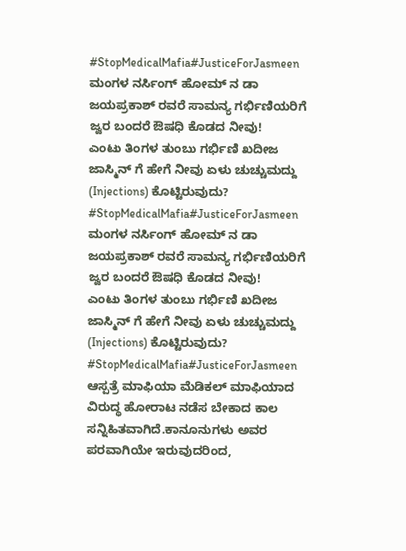#StopMedicalMafia#JusticeForJasmeen
ಮಂಗಳ ನರ್ಸಿಂಗ್ ಹೋಮ್ ನ ಡಾ ಜಯಪ್ರಕಾಶ್ ರವರೆ ಸಾಮನ್ಯ ಗರ್ಭಿಣಿಯರಿಗೆ ಜ್ವರ ಬಂದರೆ ಔಷಧಿ ಕೊಡದ ನೀವು!
ಎಂಟು ತಿಂಗಳ ತುಂಬು ಗರ್ಭಿಣಿ ಖದೀಜ ಜಾಸ್ಮಿನ್ ಗೆ ಹೇಗೆ ನೀವು ಏಳು ಚುಚ್ಚುಮದ್ದು (Injections) ಕೊಟ್ಟಿರುವುದು?
#StopMedicalMafia#JusticeForJasmeen
ಮಂಗಳ ನರ್ಸಿಂಗ್ ಹೋಮ್ ನ ಡಾ ಜಯಪ್ರಕಾಶ್ ರವರೆ ಸಾಮನ್ಯ ಗರ್ಭಿಣಿಯರಿಗೆ ಜ್ವರ ಬಂದರೆ ಔಷಧಿ ಕೊಡದ ನೀವು!
ಎಂಟು ತಿಂಗಳ ತುಂಬು ಗರ್ಭಿಣಿ ಖದೀಜ ಜಾಸ್ಮಿನ್ ಗೆ ಹೇಗೆ ನೀವು ಏಳು ಚುಚ್ಚುಮದ್ದು (Injections) ಕೊಟ್ಟಿರುವುದು?
#StopMedicalMafia#JusticeForJasmeen
ಆಸ್ಪತ್ರೆ ಮಾಫಿಯಾ ಮೆಡಿಕಲ್ ಮಾಫಿಯಾದ ವಿರುದ್ಧ ಹೋರಾಟ ನಡೆಸ ಬೇಕಾದ ಕಾಲ ಸನ್ನಿಹಿತವಾಗಿದೆ.ಕಾನೂನುಗಳು ಅವರ ಪರವಾಗಿಯೇ ಇರುವುದರಿಂದ,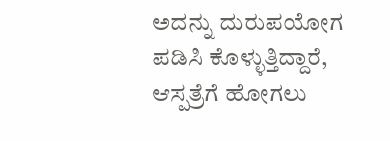ಅದನ್ನು ದುರುಪಯೋಗ ಪಡಿಸಿ ಕೊಳ್ಳುತ್ತಿದ್ದಾರೆ, ಆಸ್ಪತ್ರೆಗೆ ಹೋಗಲು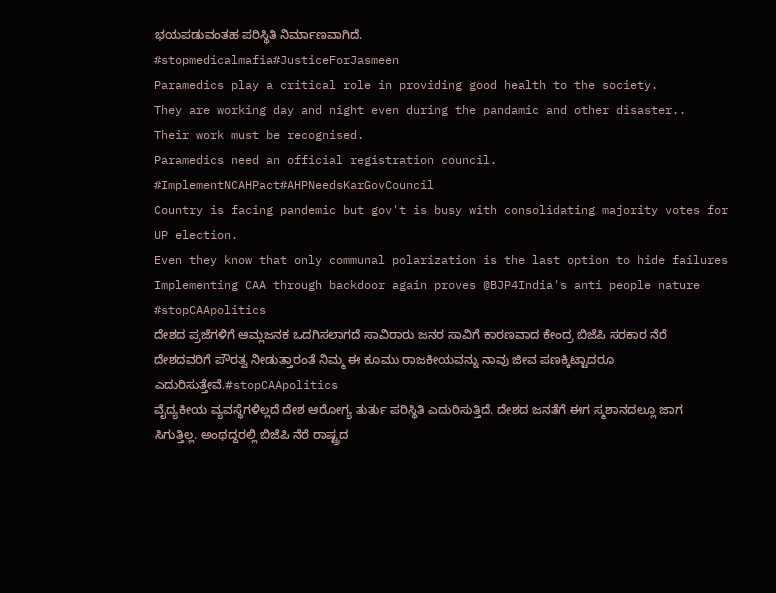ಭಯಪಡುವಂತಹ ಪರಿಸ್ಥಿತಿ ನಿರ್ಮಾಣವಾಗಿದೆ.
#stopmedicalmafia#JusticeForJasmeen
Paramedics play a critical role in providing good health to the society.
They are working day and night even during the pandamic and other disaster..
Their work must be recognised.
Paramedics need an official registration council.
#ImplementNCAHPact#AHPNeedsKarGovCouncil
Country is facing pandemic but gov't is busy with consolidating majority votes for UP election.
Even they know that only communal polarization is the last option to hide failures
Implementing CAA through backdoor again proves @BJP4India's anti people nature
#stopCAApolitics
ದೇಶದ ಪ್ರಜೆಗಳಿಗೆ ಆಮ್ಲಜನಕ ಒದಗಿಸಲಾಗದೆ ಸಾವಿರಾರು ಜನರ ಸಾವಿಗೆ ಕಾರಣವಾದ ಕೇಂದ್ರ ಬಿಜೆಪಿ ಸರಕಾರ ನೆರೆ ದೇಶದವರಿಗೆ ಪೌರತ್ವ ನೀಡುತ್ತಾರಂತೆ ನಿಮ್ಮ ಈ ಕೂಮು ರಾಜಕೀಯವನ್ನು ನಾವು ಜೀವ ಪಣಕ್ಕಿಟ್ಟಾದರೂ ಎದುರಿಸುತ್ತೇವೆ.#stopCAApolitics
ವೈದ್ಯಕೀಯ ವ್ಯವಸ್ಥೆಗಳಿಲ್ಲದೆ ದೇಶ ಆರೋಗ್ಯ ತುರ್ತು ಪರಿಸ್ಥಿತಿ ಎದುರಿಸುತ್ತಿದೆ. ದೇಶದ ಜನತೆಗೆ ಈಗ ಸ್ಮಶಾನದಲ್ಲೂ ಜಾಗ ಸಿಗುತ್ತಿಲ್ಲ. ಅಂಥದ್ದರಲ್ಲಿ ಬಿಜೆಪಿ ನೆರೆ ರಾಷ್ಟ್ರದ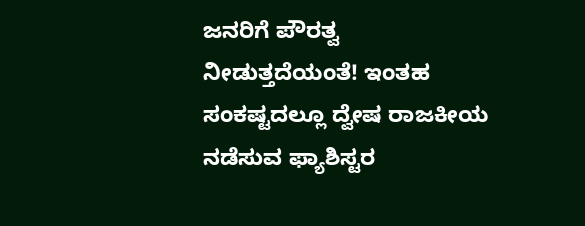ಜನರಿಗೆ ಪೌರತ್ವ ನೀಡುತ್ತದೆಯಂತೆ! ಇಂತಹ ಸಂಕಷ್ಟದಲ್ಲೂ ದ್ವೇಷ ರಾಜಕೀಯ ನಡೆಸುವ ಫ್ಯಾಶಿಸ್ಟರ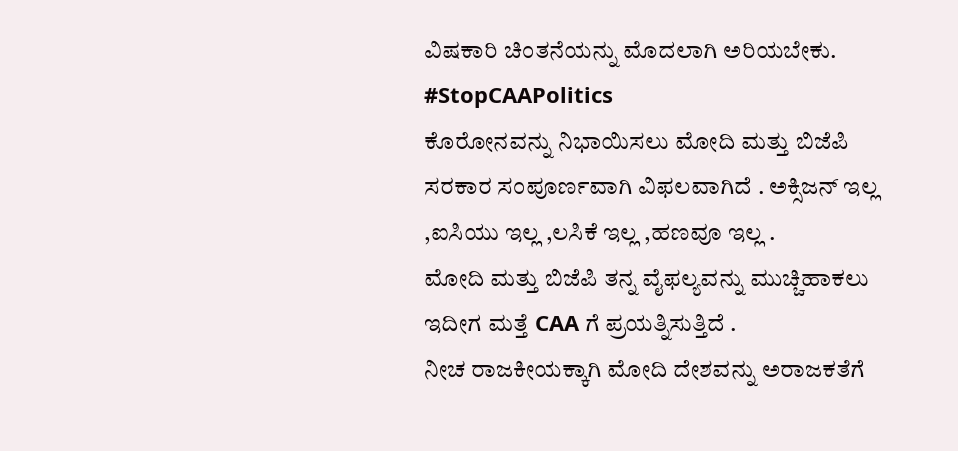ವಿಷಕಾರಿ ಚಿಂತನೆಯನ್ನು ಮೊದಲಾಗಿ ಅರಿಯಬೇಕು.
#StopCAAPolitics
ಕೊರೋನವನ್ನು ನಿಭಾಯಿಸಲು ಮೋದಿ ಮತ್ತು ಬಿಜೆಪಿ ಸರಕಾರ ಸಂಪೂರ್ಣವಾಗಿ ವಿಫಲವಾಗಿದೆ . ಅಕ್ಸಿಜನ್ ಇಲ್ಲ ,ಐಸಿಯು ಇಲ್ಲ ,ಲಸಿಕೆ ಇಲ್ಲ ,ಹಣವೂ ಇಲ್ಲ .
ಮೋದಿ ಮತ್ತು ಬಿಜೆಪಿ ತನ್ನ ವೈಫಲ್ಯವನ್ನು ಮುಚ್ಚಿಹಾಕಲು ಇದೀಗ ಮತ್ತೆ CAA ಗೆ ಪ್ರಯತ್ನಿಸುತ್ತಿದೆ .
ನೀಚ ರಾಜಕೀಯಕ್ಕಾಗಿ ಮೋದಿ ದೇಶವನ್ನು ಅರಾಜಕತೆಗೆ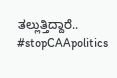ತಲ್ಲುತ್ತಿದ್ದಾರೆ..
#stopCAApolitics